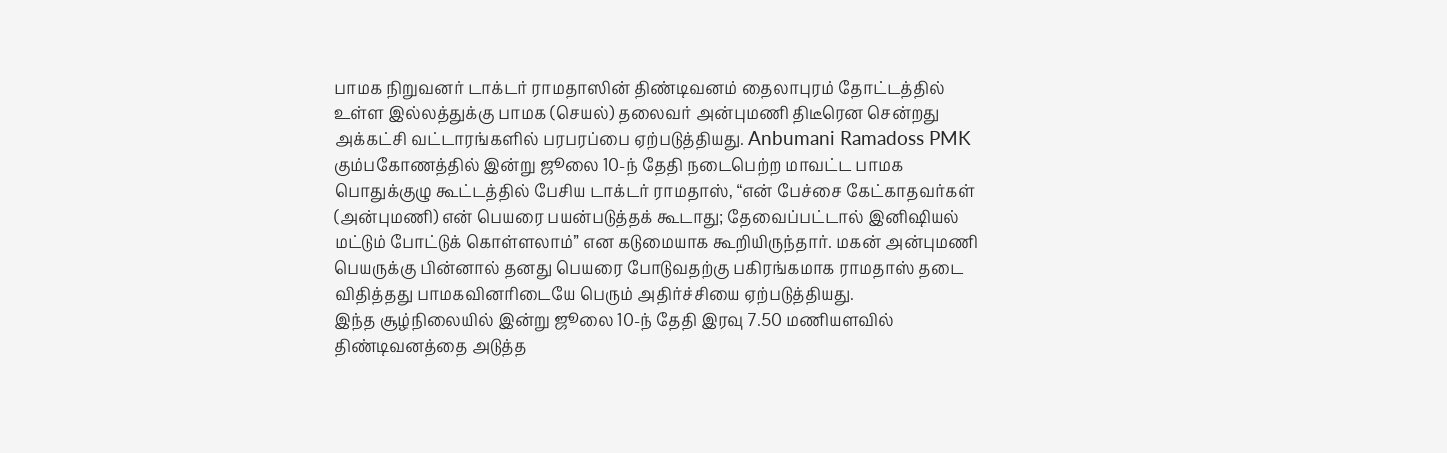பாமக நிறுவனர் டாக்டர் ராமதாஸின் திண்டிவனம் தைலாபுரம் தோட்டத்தில் உள்ள இல்லத்துக்கு பாமக (செயல்) தலைவர் அன்புமணி திடீரென சென்றது அக்கட்சி வட்டாரங்களில் பரபரப்பை ஏற்படுத்தியது. Anbumani Ramadoss PMK
கும்பகோணத்தில் இன்று ஜூலை 10-ந் தேதி நடைபெற்ற மாவட்ட பாமக பொதுக்குழு கூட்டத்தில் பேசிய டாக்டர் ராமதாஸ், “என் பேச்சை கேட்காதவர்கள் (அன்புமணி) என் பெயரை பயன்படுத்தக் கூடாது; தேவைப்பட்டால் இனிஷியல் மட்டும் போட்டுக் கொள்ளலாம்” என கடுமையாக கூறியிருந்தார். மகன் அன்புமணி பெயருக்கு பின்னால் தனது பெயரை போடுவதற்கு பகிரங்கமாக ராமதாஸ் தடை விதித்தது பாமகவினரிடையே பெரும் அதிர்ச்சியை ஏற்படுத்தியது.
இந்த சூழ்நிலையில் இன்று ஜூலை 10-ந் தேதி இரவு 7.50 மணியளவில் திண்டிவனத்தை அடுத்த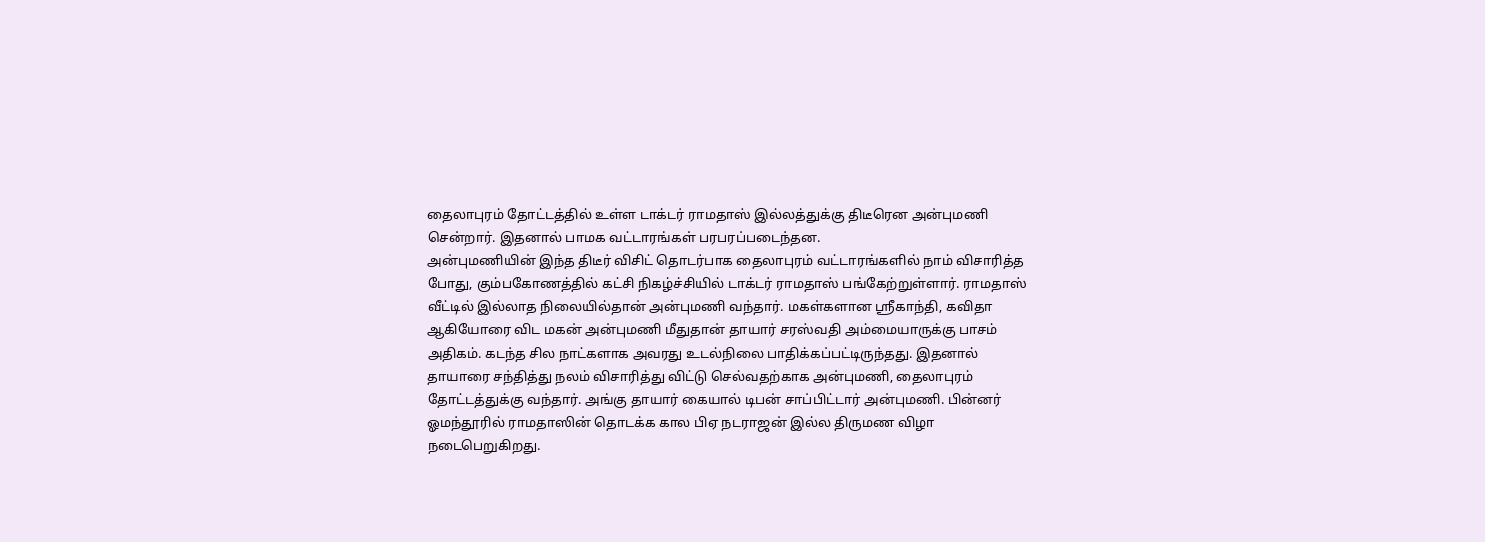தைலாபுரம் தோட்டத்தில் உள்ள டாக்டர் ராமதாஸ் இல்லத்துக்கு திடீரென அன்புமணி சென்றார். இதனால் பாமக வட்டாரங்கள் பரபரப்படைந்தன.
அன்புமணியின் இந்த திடீர் விசிட் தொடர்பாக தைலாபுரம் வட்டாரங்களில் நாம் விசாரித்த போது, கும்பகோணத்தில் கட்சி நிகழ்ச்சியில் டாக்டர் ராமதாஸ் பங்கேற்றுள்ளார். ராமதாஸ் வீட்டில் இல்லாத நிலையில்தான் அன்புமணி வந்தார். மகள்களான ஶ்ரீகாந்தி, கவிதா ஆகியோரை விட மகன் அன்புமணி மீதுதான் தாயார் சரஸ்வதி அம்மையாருக்கு பாசம் அதிகம். கடந்த சில நாட்களாக அவரது உடல்நிலை பாதிக்கப்பட்டிருந்தது. இதனால் தாயாரை சந்தித்து நலம் விசாரித்து விட்டு செல்வதற்காக அன்புமணி, தைலாபுரம் தோட்டத்துக்கு வந்தார். அங்கு தாயார் கையால் டிபன் சாப்பிட்டார் அன்புமணி. பின்னர் ஓமந்தூரில் ராமதாஸின் தொடக்க கால பிஏ நடராஜன் இல்ல திருமண விழா நடைபெறுகிறது.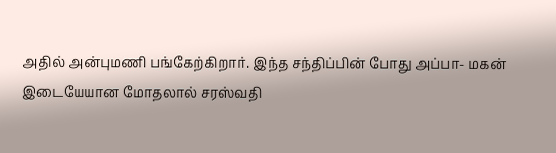அதில் அன்புமணி பங்கேற்கிறார். இந்த சந்திப்பின் போது அப்பா- மகன் இடையேயான மோதலால் சரஸ்வதி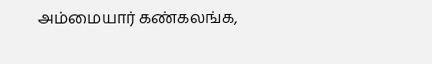அம்மையார் கண்கலங்க,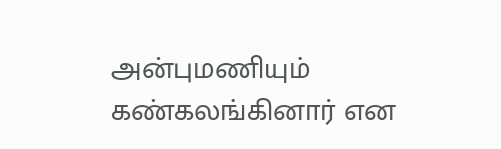அன்புமணியும் கண்கலங்கினார் என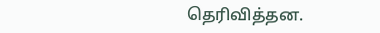தெரிவித்தன.